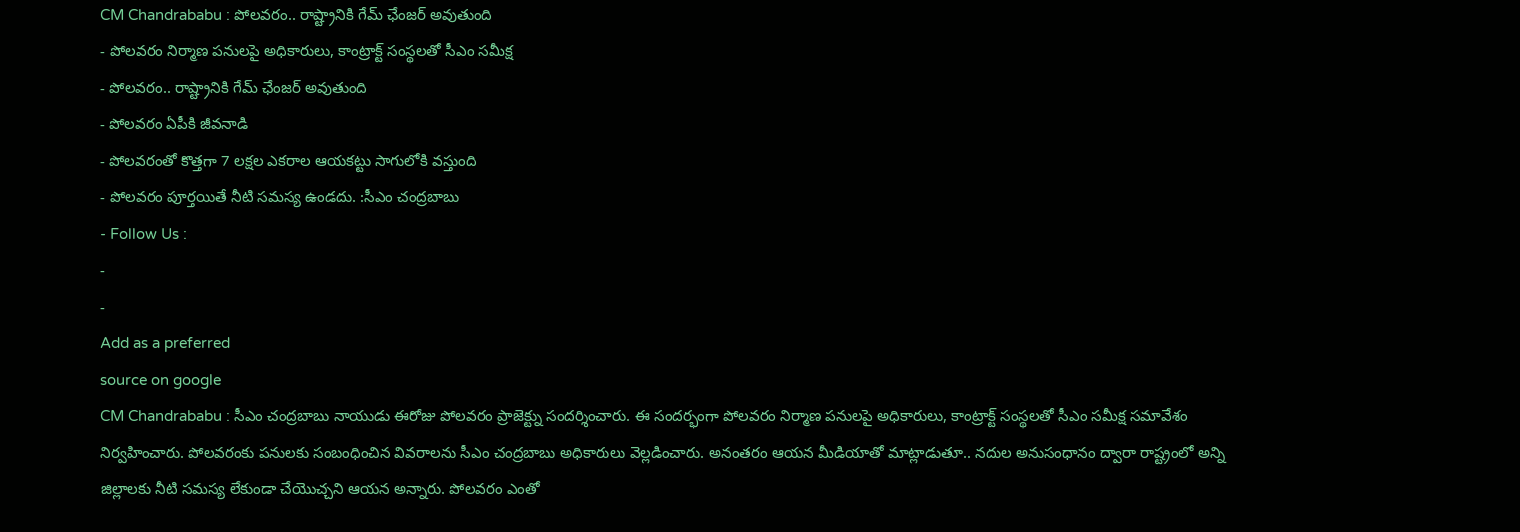CM Chandrababu : పోలవరం.. రాష్ట్రానికి గేమ్ ఛేంజర్ అవుతుంది
- పోలవరం నిర్మాణ పనులపై అధికారులు, కాంట్రాక్ట్ సంస్థలతో సీఎం సమీక్ష
- పోలవరం.. రాష్ట్రానికి గేమ్ ఛేంజర్ అవుతుంది
- పోలవరం ఏపీకి జీవనాడి
- పోలవరంతో కొత్తగా 7 లక్షల ఎకరాల ఆయకట్టు సాగులోకి వస్తుంది
- పోలవరం పూర్తయితే నీటి సమస్య ఉండదు. :సీఎం చంద్రబాబు
- Follow Us :
-
-
Add as a preferred
source on google
CM Chandrababu : సీఎం చంద్రబాబు నాయుడు ఈరోజు పోలవరం ప్రాజెక్ట్ను సందర్శించారు. ఈ సందర్భంగా పోలవరం నిర్మాణ పనులపై అధికారులు, కాంట్రాక్ట్ సంస్థలతో సీఎం సమీక్ష సమావేశం నిర్వహించారు. పోలవరంకు పనులకు సంబంధించిన వివరాలను సీఎం చంద్రబాబు అధికారులు వెల్లడించారు. అనంతరం ఆయన మీడియాతో మాట్లాడుతూ.. నదుల అనుసంధానం ద్వారా రాష్ట్రంలో అన్ని జిల్లాలకు నీటి సమస్య లేకుండా చేయొచ్చని ఆయన అన్నారు. పోలవరం ఎంతో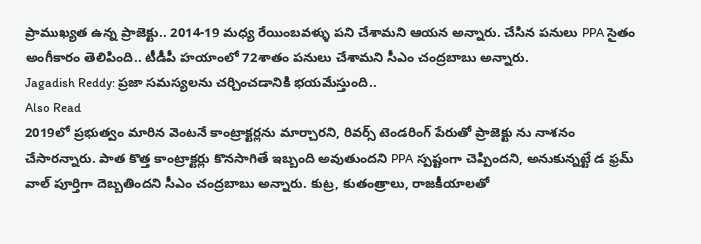ప్రాముఖ్యత ఉన్న ప్రాజెక్టు.. 2014-19 మధ్య రేయింబవళ్ళు పని చేశామని ఆయన అన్నారు. చేసిన పనులు PPA సైతం అంగీకారం తెలిపింది.. టీడీపీ హయాంలో 72శాతం పనులు చేశామని సీఎం చంద్రబాబు అన్నారు.
Jagadish Reddy: ప్రజా సమస్యలను చర్చించడానికి భయమేస్తుంది..
Also Read
2019లో ప్రభుత్వం మారిన వెంటనే కాంట్రాక్టర్లను మార్చారని, రివర్స్ టెండరింగ్ పేరుతో ప్రాజెక్టు ను నాశనం చేసారన్నారు. పాత కొత్త కాంట్రాక్టర్లు కొనసాగితే ఇబ్బంది అవుతుందని PPA స్పష్టంగా చెప్పిందని, అనుకున్నట్టే డ ఫ్రమ్ వాల్ పూర్తిగా దెబ్బతిందని సీఎం చంద్రబాబు అన్నారు. కుట్ర, కుతంత్రాలు, రాజకీయాలతో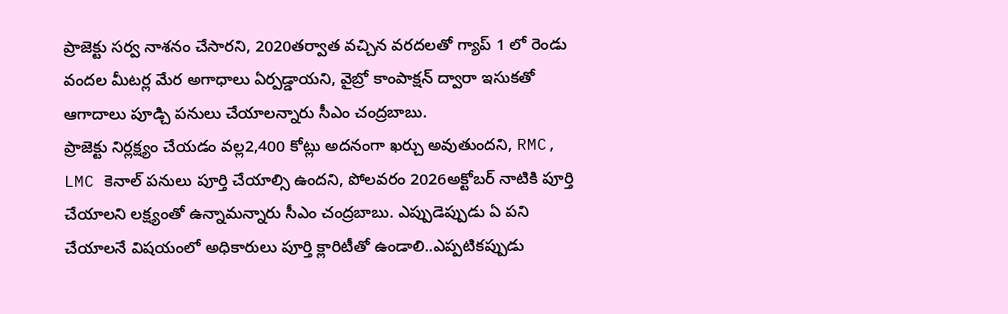ప్రాజెక్టు సర్వ నాశనం చేసారని, 2020తర్వాత వచ్చిన వరదలతో గ్యాప్ 1 లో రెండు వందల మీటర్ల మేర అగాధాలు ఏర్పడ్డాయని, వైబ్రో కాంపాక్షన్ ద్వారా ఇసుకతో ఆగాదాలు పూడ్చి పనులు చేయాలన్నారు సీఎం చంద్రబాబు.
ప్రాజెక్టు నిర్లక్ష్యం చేయడం వల్ల2,400 కోట్లు అదనంగా ఖర్చు అవుతుందని, RMC, LMC కెనాల్ పనులు పూర్తి చేయాల్సి ఉందని, పోలవరం 2026అక్టోబర్ నాటికి పూర్తి చేయాలని లక్ష్యంతో ఉన్నామన్నారు సీఎం చంద్రబాబు. ఎప్పుడెప్పుడు ఏ పని చేయాలనే విషయంలో అధికారులు పూర్తి క్లారిటీతో ఉండాలి..ఎప్పటికప్పుడు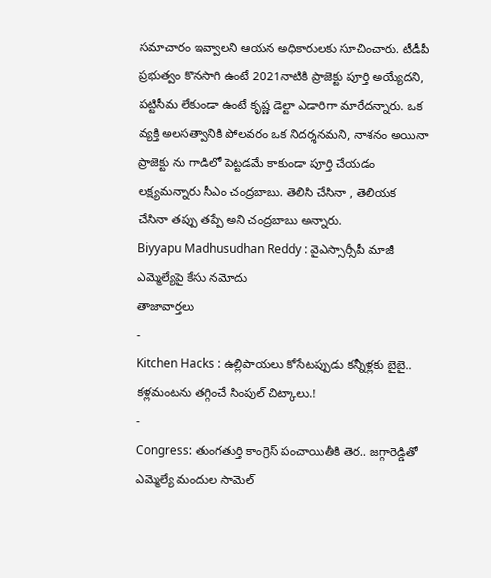సమాచారం ఇవ్వాలని ఆయన అధికారులకు సూచించారు. టీడీపీ ప్రభుత్వం కొనసాగి ఉంటే 2021నాటికి ప్రాజెక్టు పూర్తి అయ్యేదని, పట్టిసీమ లేకుండా ఉంటే కృష్ణ డెల్టా ఎడారిగా మారేదన్నారు. ఒక వ్యక్తి అలసత్వానికి పోలవరం ఒక నిదర్శనమని, నాశనం అయినా ప్రాజెక్టు ను గాడిలో పెట్టడమే కాకుండా పూర్తి చేయడం లక్ష్యమన్నారు సీఎం చంద్రబాబు. తెలిసి చేసినా , తెలియక చేసినా తప్పు తప్పే అని చంద్రబాబు అన్నారు.
Biyyapu Madhusudhan Reddy : వైఎస్సార్సీపీ మాజీ ఎమ్మెల్యేపై కేసు నమోదు
తాజావార్తలు
-
Kitchen Hacks : ఉల్లిపాయలు కోసేటప్పుడు కన్నీళ్లకు బైబై.. కళ్లమంటను తగ్గించే సింపుల్ చిట్కాలు.!
-
Congress: తుంగతుర్తి కాంగ్రెస్ పంచాయితీకి తెర.. జగ్గారెడ్డితో ఎమ్మెల్యే మందుల సామెల్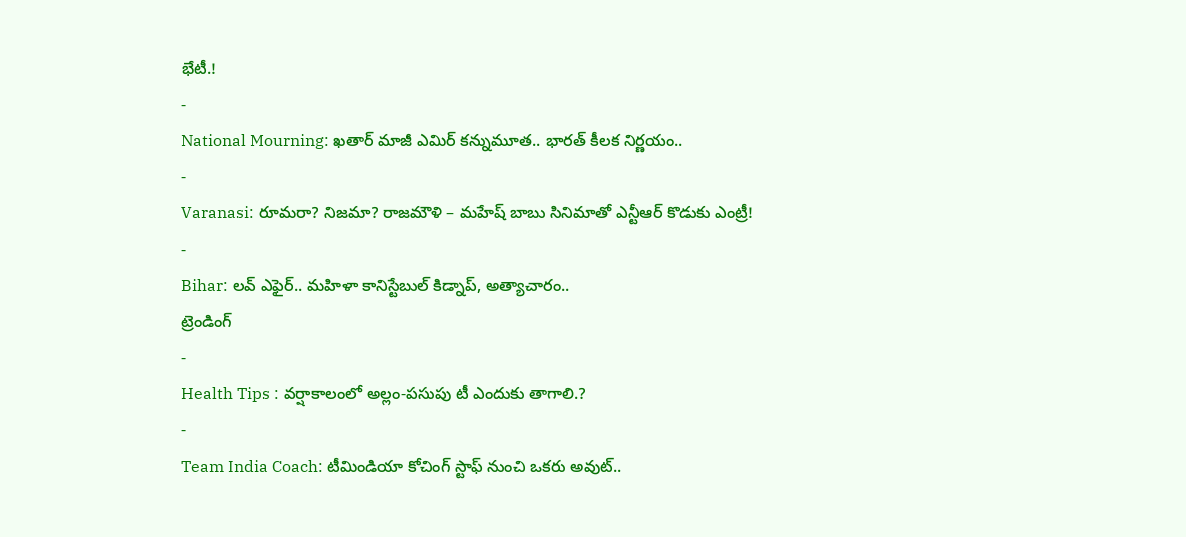భేటీ.!
-
National Mourning: ఖతార్ మాజీ ఎమిర్ కన్నుమూత.. భారత్ కీలక నిర్ణయం..
-
Varanasi: రూమరా? నిజమా? రాజమౌళి – మహేష్ బాబు సినిమాతో ఎన్టీఆర్ కొడుకు ఎంట్రీ!
-
Bihar: లవ్ ఎఫైర్.. మహిళా కానిస్టేబుల్ కిడ్నాప్, అత్యాచారం..
ట్రెండింగ్
-
Health Tips : వర్షాకాలంలో అల్లం-పసుపు టీ ఎందుకు తాగాలి.?
-
Team India Coach: టీమిండియా కోచింగ్ స్టాఫ్ నుంచి ఒకరు అవుట్..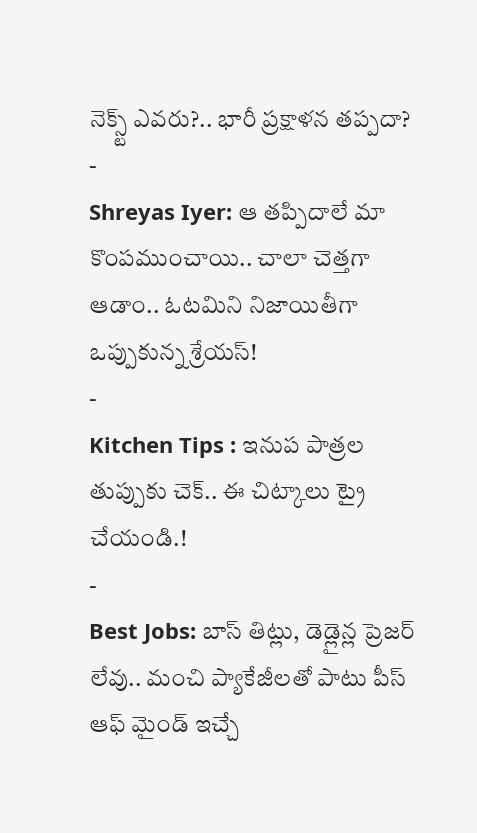నెక్స్ట్ ఎవరు?.. భారీ ప్రక్షాళన తప్పదా?
-
Shreyas Iyer: ఆ తప్పిదాలే మా కొంపముంచాయి.. చాలా చెత్తగా ఆడాం.. ఓటమిని నిజాయితీగా ఒప్పుకున్న శ్రేయస్!
-
Kitchen Tips : ఇనుప పాత్రల తుప్పుకు చెక్.. ఈ చిట్కాలు ట్రై చేయండి.!
-
Best Jobs: బాస్ తిట్లు, డెడ్లైన్ల ప్రెజర్ లేవు.. మంచి ప్యాకేజీలతో పాటు పీస్ ఆఫ్ మైండ్ ఇచ్చే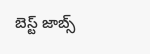బెస్ట్ జాబ్స్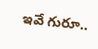ఇవే గురూ..